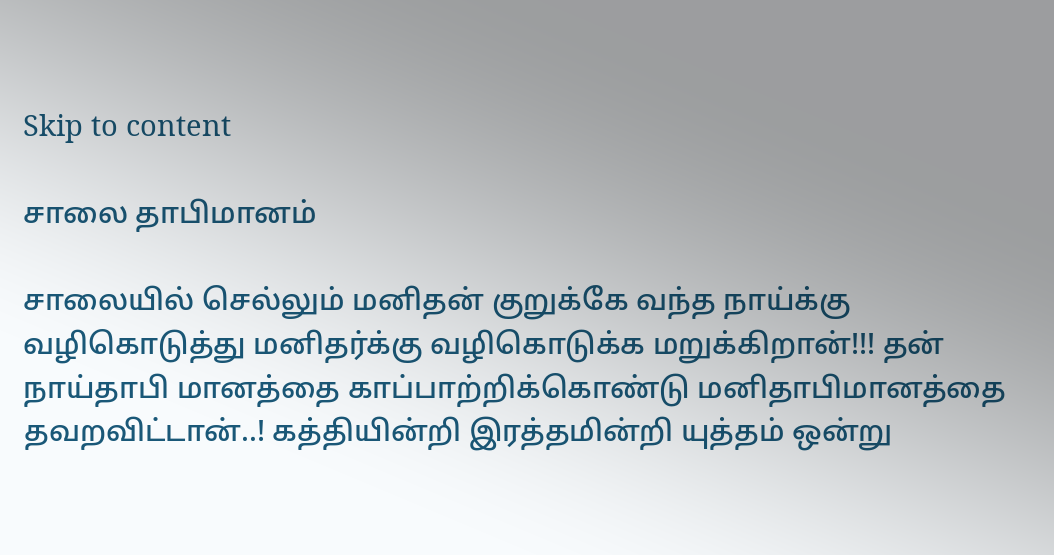Skip to content

சாலை தாபிமானம்

சாலையில் செல்லும் மனிதன் குறுக்கே வந்த நாய்க்கு வழிகொடுத்து மனிதர்க்கு வழிகொடுக்க மறுக்கிறான்!!! தன் நாய்தாபி மானத்தை காப்பாற்றிக்கொண்டு மனிதாபிமானத்தை தவறவிட்டான்..! கத்தியின்றி இரத்தமின்றி யுத்தம் ஒன்று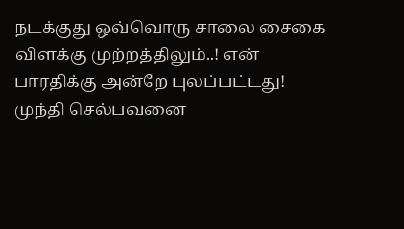நடக்குது ஒவ்வொரு சாலை சைகை விளக்கு முற்றத்திலும்..! என் பாரதிக்கு அன்றே புலப்பட்டது! முந்தி செல்பவனை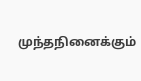முந்தநினைக்கும்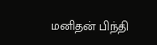மனிதன் பிந்தி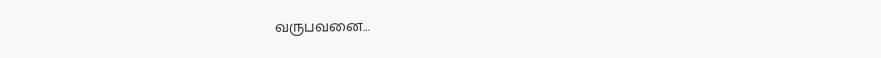வருபவனை…